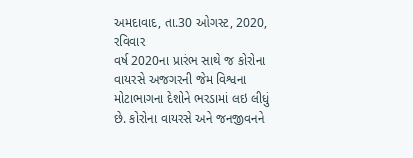અમદાવાદ, તા.30 ઓગસ્ટ, 2020, રવિવાર
વર્ષ 2020ના પ્રારંભ સાથે જ કોરોના વાયરસે અજગરની જેમ વિશ્વના મોટાભાગના દેશોને ભરડામાં લઇ લીધું છે. કોરોના વાયરસે અને જનજીવનને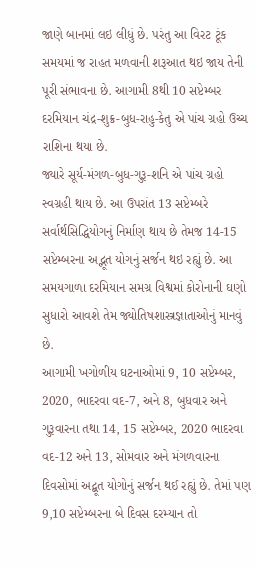જાણે બાનમાં લઇ લીધું છે. પરંતુ આ વિરટ ટૂંક સમયમાં જ રાહત મળવાની શરૂઆત થઇ જાય તેની પૂરી સંભાવના છે. આગામી 8થી 10 સપ્ટેમ્બર દરમિયાન ચંદ્ર-શુક્ર-બુધ-રાહુ-કેતુ એ પાંચ ગ્રહો ઉચ્ચ રાશિના થયા છે.
જ્યારે સૂર્ય-મંગળ-બુધ-ગુરૂ-શનિ એ પાંચ ગ્રહો સ્વગ્રહી થાય છે. આ ઉપરાંત 13 સપ્ટેમ્બરે સર્વાર્થસિદ્ધિયોગનું નિર્માણ થાય છે તેમજ 14-15 સપ્ટેમ્બરના અદ્ભૂત યોગનું સર્જન થઇ રહ્યું છે. આ સમયગાળા દરમિયાન સમગ્ર વિશ્વમાં કોરોનાની ઘણો સુધારો આવશે તેમ જ્યોતિષશાસ્ત્રજ્ઞાતાઓનું માનવું છે.
આગામી ખગોળીય ઘટનાઓમાં 9, 10 સપ્ટેમ્બર, 2020, ભાદરવા વદ-7, અને 8, બુધવાર અને ગુરૂવારના તથા 14, 15 સપ્ટેમ્બર, 2020 ભાદરવા વદ-12 અને 13, સોમવાર અને મંગળવારના દિવસોમાં અદ્બૂત યોગોનું સર્જન થઈ રહ્યું છે. તેમાં પણ 9,10 સપ્ટેમ્બરના બે દિવસ દરમ્યાન તો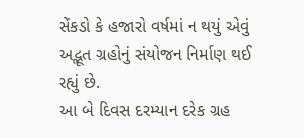સેંકડો કે હજારો વર્ષમાં ન થયું એવું અદ્ભૂત ગ્રહોનું સંયોજન નિર્માણ થઈ રહ્યું છે.
આ બે દિવસ દરમ્યાન દરેક ગ્રહ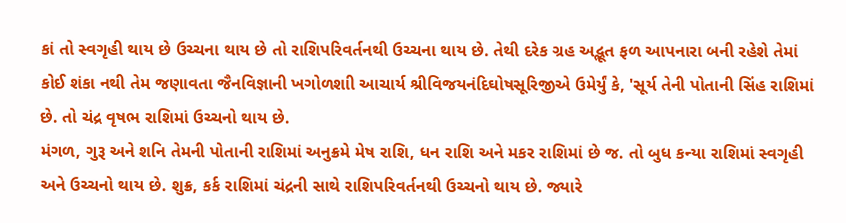કાં તો સ્વગૃહી થાય છે ઉચ્ચના થાય છે તો રાશિપરિવર્તનથી ઉચ્ચના થાય છે. તેથી દરેક ગ્રહ અદ્ભૂત ફળ આપનારા બની રહેશે તેમાં કોઈ શંકા નથી તેમ જણાવતા જૈનવિજ્ઞાની ખગોળશાી આચાર્ય શ્રીવિજયનંદિઘોષસૂરિજીએ ઉમેર્યું કે, 'સૂર્ય તેની પોતાની સિંહ રાશિમાં છે. તો ચંદ્ર વૃષભ રાશિમાં ઉચ્ચનો થાય છે.
મંગળ, ગુરૂ અને શનિ તેમની પોતાની રાશિમાં અનુક્રમે મેષ રાશિ, ધન રાશિ અને મકર રાશિમાં છે જ. તો બુધ કન્યા રાશિમાં સ્વગૃહી અને ઉચ્ચનો થાય છે. શુક્ર, કર્ક રાશિમાં ચંદ્રની સાથે રાશિપરિવર્તનથી ઉચ્ચનો થાય છે. જ્યારે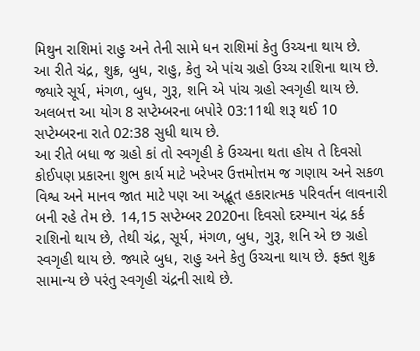મિથુન રાશિમાં રાહુ અને તેની સામે ધન રાશિમાં કેતુ ઉચ્ચના થાય છે.
આ રીતે ચંદ્ર, શુક્ર, બુધ, રાહુ, કેતુ એ પાંચ ગ્રહો ઉચ્ચ રાશિના થાય છે. જ્યારે સૂર્ય, મંગળ, બુધ, ગુરૂ, શનિ એ પાંચ ગ્રહો સ્વગૃહી થાય છે. અલબત્ત આ યોગ 8 સપ્ટેમ્બરના બપોરે 03:11થી શરૂ થઈ 10 સપ્ટેમ્બરના રાતે 02:38 સુધી થાય છે.
આ રીતે બધા જ ગ્રહો કાં તો સ્વગૃહી કે ઉચ્ચના થતા હોય તે દિવસો કોઈપણ પ્રકારના શુભ કાર્ય માટે ખરેખર ઉત્તમોત્તમ જ ગણાય અને સકળ વિશ્વ અને માનવ જાત માટે પણ આ અદ્ભૂત હકારાત્મક પરિવર્તન લાવનારી બની રહે તેમ છે. 14,15 સપ્ટેમ્બર 2020ના દિવસો દરમ્યાન ચંદ્ર કર્ક રાશિનો થાય છે, તેથી ચંદ્ર, સૂર્ય, મંગળ, બુધ, ગુરૂ, શનિ એ છ ગ્રહો સ્વગૃહી થાય છે. જ્યારે બુધ, રાહુ અને કેતુ ઉચ્ચના થાય છે. ફક્ત શુક્ર સામાન્ય છે પરંતુ સ્વગૃહી ચંદ્રની સાથે છે.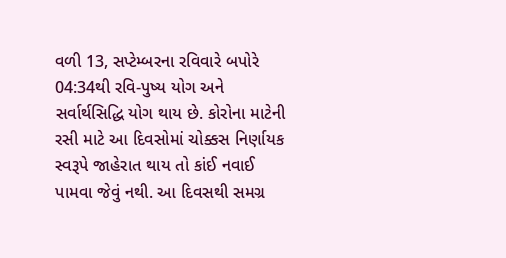વળી 13, સપ્ટેમ્બરના રવિવારે બપોરે 04:34થી રવિ-પુષ્ય યોગ અને સર્વાર્થસિદ્ધિ યોગ થાય છે. કોરોના માટેની રસી માટે આ દિવસોમાં ચોક્કસ નિર્ણાયક સ્વરૂપે જાહેરાત થાય તો કાંઈ નવાઈ પામવા જેવું નથી. આ દિવસથી સમગ્ર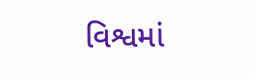વિશ્વમાં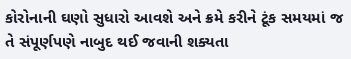કોરોનાની ઘણો સુધારો આવશે અને ક્રમે કરીને ટૂંક સમયમાં જ તે સંપૂર્ણપણે નાબુદ થઈ જવાની શક્યતા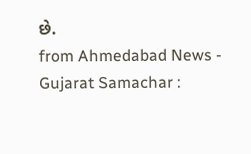છે.
from Ahmedabad News - Gujarat Samachar :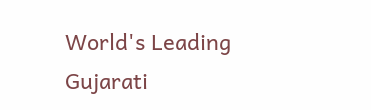World's Leading Gujarati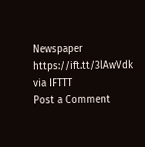Newspaper https://ift.tt/3lAwVdk
via IFTTT
Post a Comment